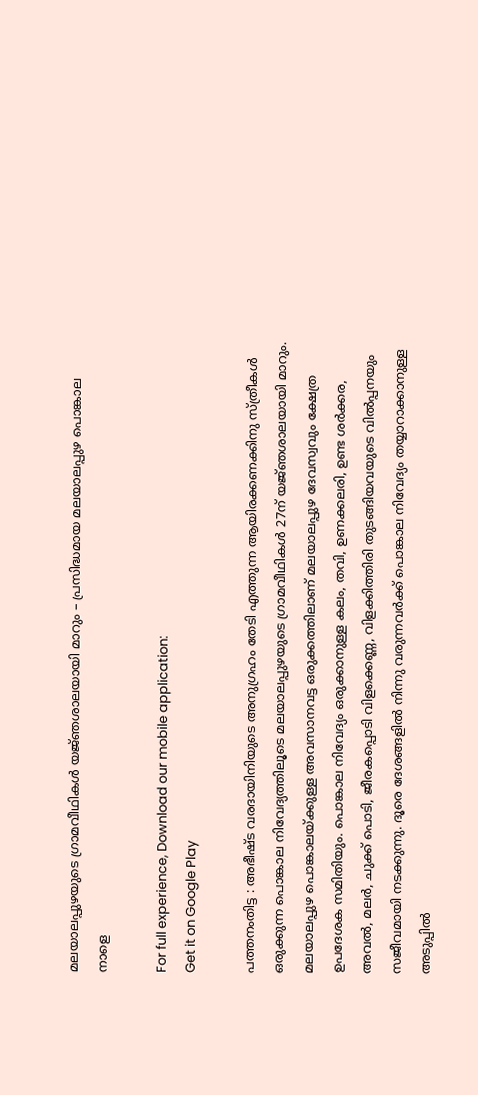മലയാലപ്പുഴയുടെ ഗ്രാമവീഥികൾ യജ്‌ഞശാലയായി മാറും – പ്രസിദ്ധമായ മലയാലപ്പുഴ പൊങ്കാല നാളെ

For full experience, Download our mobile application:
Get it on Google Play

പത്തനംതിട്ട : അഭീഷ്ട‌ വരദായിനിയുടെ അനുഗ്രഹം തേടി എത്തുന്ന ആയിരക്കണക്കിനു സ്ത്രീകൾ ഒരുക്കുന്ന പൊങ്കാല നിവേദ്യത്തിലൂടെ മലയാലപ്പുഴയുടെ ഗ്രാമവീഥികൾ 27ന് യജ്‌ഞശാലയായി മാറും. മലയാലപ്പുഴ പൊങ്കാലയ്ക്കുള്ള അവസാനവട്ട ഒരുക്കത്തിലാണ് മലയാലപ്പുഴ ദേവസ്വവും ക്ഷേത്ര ഉപദേശക സമിതിയും. പൊങ്കാല നിവേദ്യം ഒരുക്കാനുള്ള കലം, തവി, ഉണക്കലരി, ഉണ്ട ശർക്കര, അവല്‍, മലര്‍, ചുക്ക് പൊടി, ജീരകപ്പൊടി വിളക്കെണ്ണ, വിളക്കിത്തിരി തുടങ്ങിയവയുടെ വിൽപ്പനയും സജീവമായി നടക്കുന്നു. ദൂരെ ദേശങ്ങളിൽ നിന്നു വരുന്നവർക്ക് പൊങ്കാല നിവേദ്യം തയ്യാറാക്കാനുള്ള അടുപ്പിൽ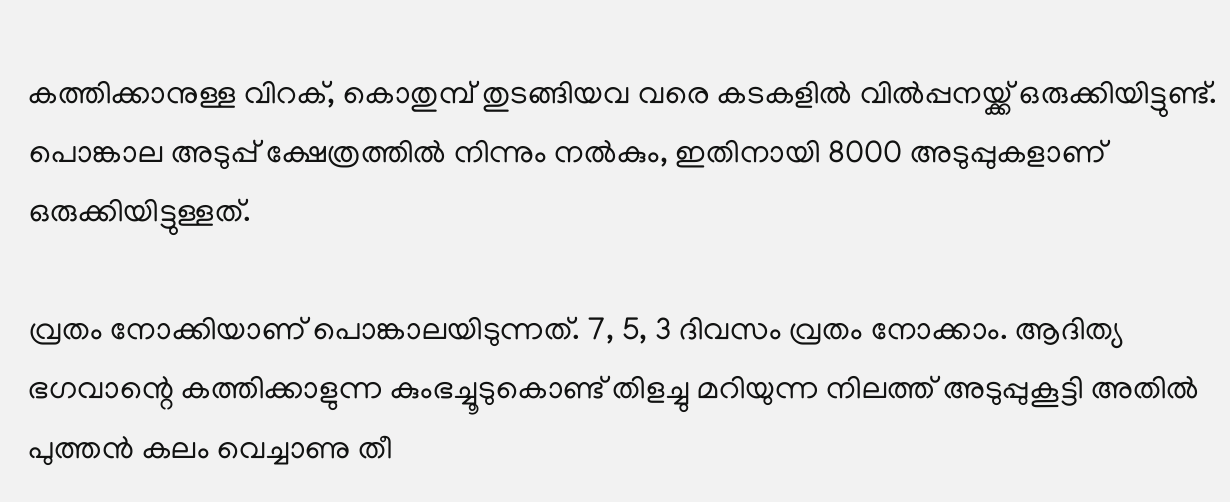കത്തിക്കാനുള്ള വിറക്, കൊതുമ്പ് തുടങ്ങിയവ വരെ കടകളിൽ വിൽപ്പനയ്ക്ക് ഒരുക്കിയിട്ടുണ്ട്. പൊങ്കാല അടുപ്പ് ക്ഷേത്രത്തിൽ നിന്നും നൽകും, ഇതിനായി 8000 അടുപ്പുകളാണ് ഒരുക്കിയിട്ടുള്ളത്.

വ്രതം നോക്കിയാണ് പൊങ്കാലയിടുന്നത്. 7, 5, 3 ദിവസം വ്രതം നോക്കാം. ആദിത്യ ഭഗവാന്റെ കത്തിക്കാളുന്ന കുംഭച്ചൂടുകൊണ്ട് തിളച്ചു മറിയുന്ന നിലത്ത് അടുപ്പുകൂട്ടി അതിൽ പുത്തൻ കലം വെച്ചാണു തീ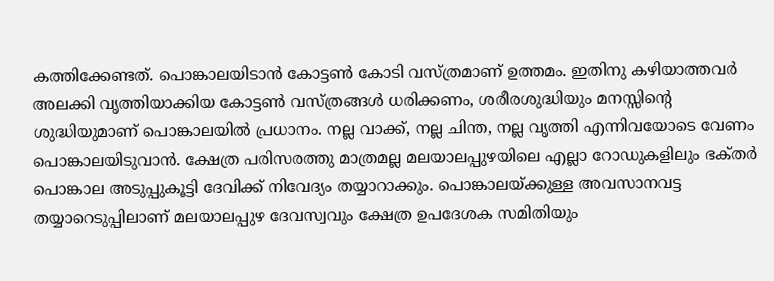കത്തിക്കേണ്ടത്. പൊങ്കാലയിടാൻ കോട്ടൺ കോടി വസ്ത്രമാണ് ഉത്തമം. ഇതിനു കഴിയാത്തവർ അലക്കി വൃത്തിയാക്കിയ കോട്ടൺ വസ്ത്രങ്ങൾ ധരിക്കണം, ശരീരശുദ്ധിയും മനസ്സിന്റെ ശുദ്ധിയുമാണ് പൊങ്കാലയില്‍ പ്രധാനം. നല്ല വാക്ക്, നല്ല ചിന്ത, നല്ല വൃത്തി എന്നിവയോടെ വേണം പൊങ്കാലയിടുവാൻ. ക്ഷേത്ര പരിസരത്തു മാത്രമല്ല മലയാലപ്പുഴയിലെ എല്ലാ റോഡുകളിലും ഭക്‌തർ പൊങ്കാല അടുപ്പുകൂട്ടി ദേവിക്ക് നിവേദ്യം തയ്യാറാക്കും. പൊങ്കാലയ്ക്കുള്ള അവസാനവട്ട തയ്യാറെടുപ്പിലാണ് മലയാലപ്പുഴ ദേവസ്വവും ക്ഷേത്ര ഉപദേശക സമിതിയും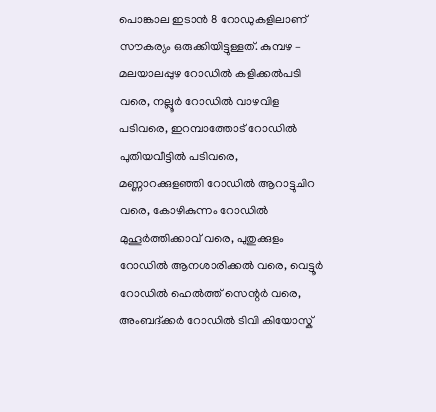പൊങ്കാല ഇടാൻ 8 റോഡുകളിലാണ് സൗകര്യം ഒരുക്കിയിട്ടുള്ളത്. കുമ്പഴ – മലയാലപ്പുഴ റോഡില്‍ കളിക്കൽപടി വരെ, നല്ലൂർ റോഡില്‍ വാഴവിള പടിവരെ, ഇറമ്പാത്തോട് റോഡില്‍ പുതിയവീട്ടിൽ പടിവരെ, മണ്ണാറക്കുളഞ്ഞി റോഡില്‍ ആറാട്ടുചിറ വരെ, കോഴികുന്നം റോഡില്‍ മുഹൂർത്തിക്കാവ് വരെ, പുതുക്കുളം റോഡിൽ ആനശാരിക്കൽ വരെ, വെട്ടൂർ റോഡിൽ ഹെൽത്ത് സെന്റര്‍ വരെ, അംബദ്ക്കർ റോഡിൽ ടിവി കിയോസ്ക്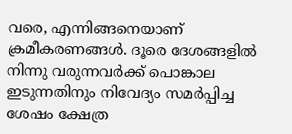വരെ, എന്നിങ്ങനെയാണ് ക്രമീകരണങ്ങള്‍. ദൂരെ ദേശങ്ങളിൽ നിന്നു വരുന്നവർക്ക് പൊങ്കാല ഇടുന്നതിനും നിവേദ്യം സമർപ്പിച്ച ശേഷം ക്ഷേത്ര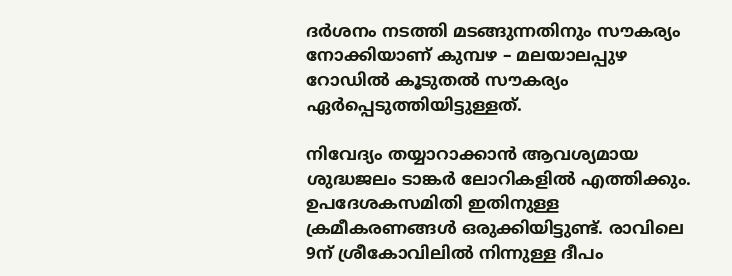ദർശനം നടത്തി മടങ്ങുന്നതിനും സൗകര്യം നോക്കിയാണ് കുമ്പഴ – മലയാലപ്പുഴ റോഡിൽ കൂടുതൽ സൗകര്യം ഏർപ്പെടുത്തിയിട്ടുള്ളത്.

നിവേദ്യം തയ്യാറാക്കാൻ ആവശ്യമായ ശുദ്ധജലം ടാങ്കർ ലോറികളിൽ എത്തിക്കും. ഉപദേശകസമിതി ഇതിനുള്ള ക്രമീകരണങ്ങള്‍ ഒരുക്കിയിട്ടുണ്ട്. രാവിലെ 9ന് ശ്രീകോവിലിൽ നിന്നുള്ള ദീപം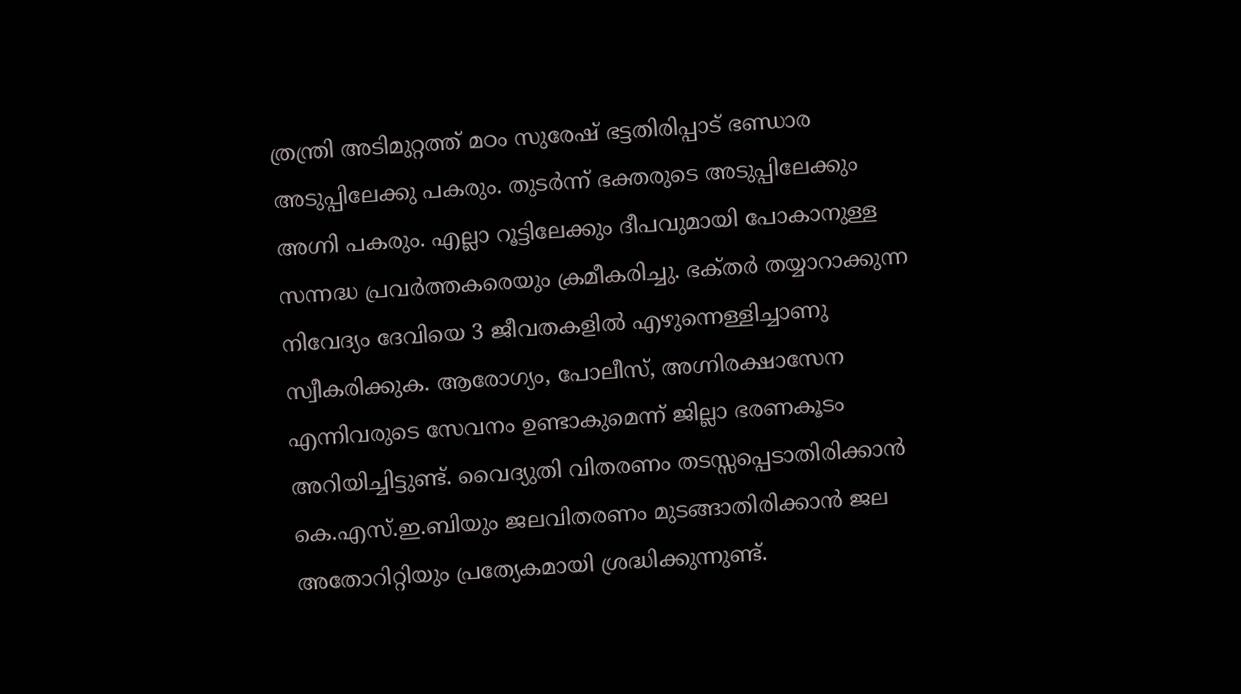ത്രന്ത്രി അടിമുറ്റത്ത് മഠം സുരേഷ് ഭട്ടതിരിപ്പാട് ഭണ്ഡാര അടുപ്പിലേക്കു പകരും. തുടർന്ന് ഭക്ത‌രുടെ അടുപ്പിലേക്കും അഗ്നി പകരും. എല്ലാ റൂട്ടിലേക്കും ദീപവുമായി പോകാനുള്ള സന്നദ്ധ പ്രവർത്തകരെയും ക്രമീകരിച്ചു. ഭക്‌തർ തയ്യാറാക്കുന്ന നിവേദ്യം ദേവിയെ 3 ജീവതകളിൽ എഴുന്നെള്ളിച്ചാണു സ്വീകരിക്കുക. ആരോഗ്യം, പോലീസ്, അഗ്നിരക്ഷാസേന എന്നിവരുടെ സേവനം ഉണ്ടാകുമെന്ന് ജില്ലാ ഭരണകൂടം അറിയിച്ചിട്ടുണ്ട്. വൈദ്യുതി വിതരണം തടസ്സപ്പെടാതിരിക്കാൻ കെ.എസ്.ഇ.ബിയും ജലവിതരണം മുടങ്ങാതിരിക്കാൻ ജല അതോറിറ്റിയും പ്രത്യേകമായി ശ്രദ്ധിക്കുന്നുണ്ട്.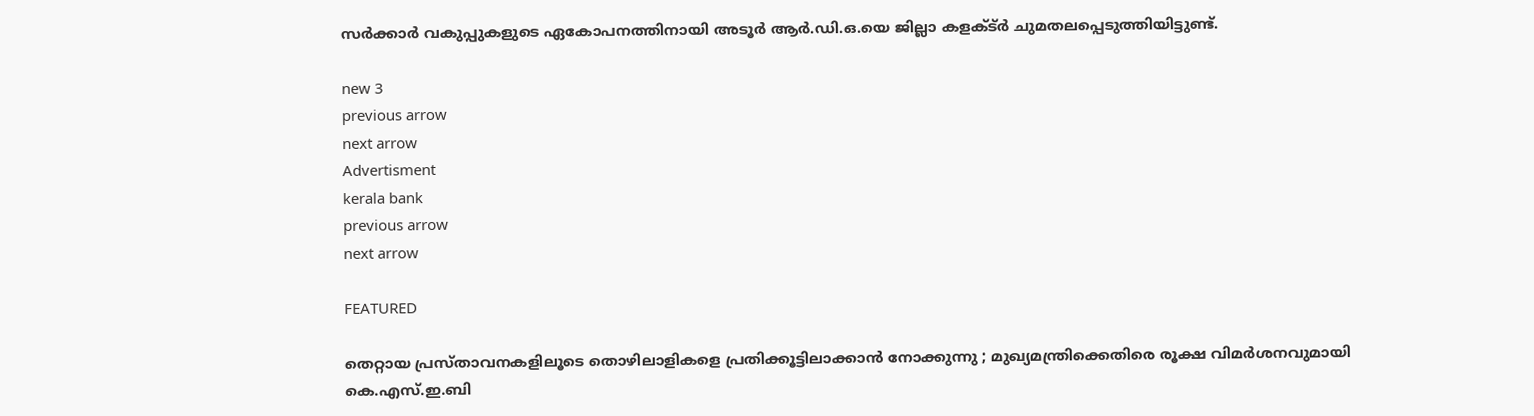സർക്കാർ വകുപ്പുകളുടെ ഏകോപനത്തിനായി അടൂർ ആർ.ഡി.ഒ.യെ ജില്ലാ കളക്ട്ര്‍ ചുമതലപ്പെടുത്തിയിട്ടുണ്ട്.

new 3
previous arrow
next arrow
Advertisment
kerala bank
previous arrow
next arrow

FEATURED

തെറ്റായ പ്രസ്താവനകളിലൂടെ തൊഴിലാളികളെ പ്രതിക്കൂട്ടിലാക്കാൻ നോക്കുന്നു ; മുഖ്യമന്ത്രിക്കെതിരെ രൂക്ഷ വിമർശനവുമായി കെ.എസ്.ഇ.ബി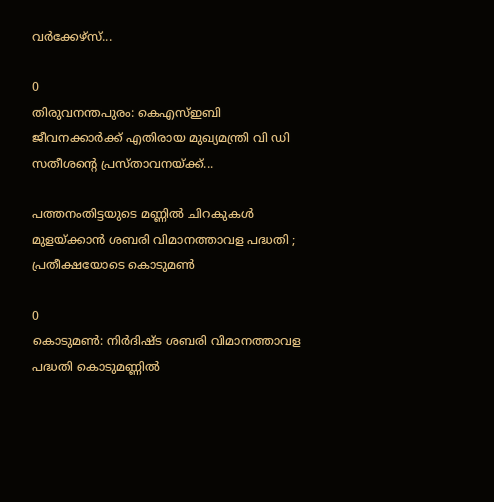വർക്കേഴ്‌സ്...

0
തിരുവനന്തപുരം: കെഎസ്ഇബി ജീവനക്കാര്‍ക്ക് എതിരായ മുഖ്യമന്ത്രി വി ഡി സതീശന്റെ പ്രസ്താവനയ്ക്ക്...

പത്തനംതിട്ടയുടെ മണ്ണിൽ ചിറകുകൾ മുളയ്ക്കാൻ ശബരി വിമാനത്താവള പദ്ധതി ; പ്രതീക്ഷയോടെ കൊടുമൺ

0
കൊടുമൺ: നിർദിഷ്ട ശബരി വിമാനത്താവള പദ്ധതി കൊടുമണ്ണിൽ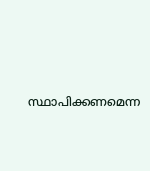സ്ഥാപിക്കണമെന്ന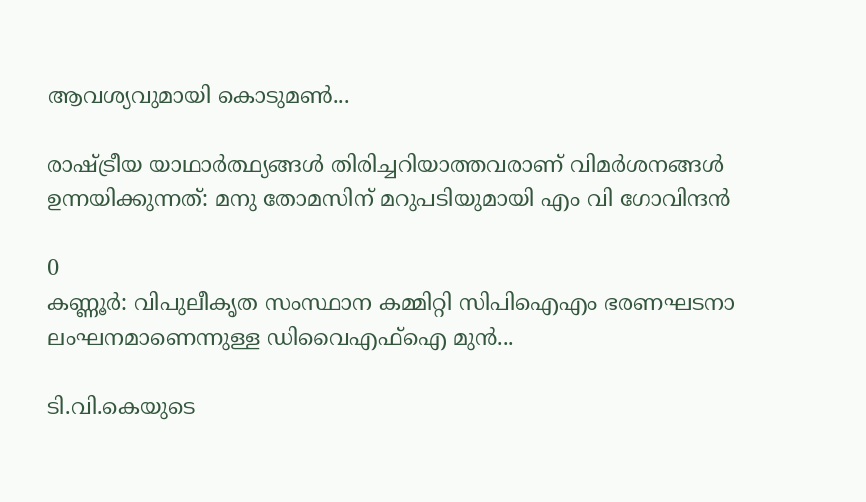ആവശ്യവുമായി കൊടുമൺ...

രാഷ്ട്രീയ യാഥാർത്ഥ്യങ്ങൾ തിരിച്ചറിയാത്തവരാണ് വിമർശനങ്ങൾ ഉന്നയിക്കുന്നത്: മനു തോമസിന് മറുപടിയുമായി എം വി ഗോവിന്ദൻ

0
കണ്ണൂര്‍: വിപുലീകൃത സംസ്ഥാന കമ്മിറ്റി സിപിഐഎം ഭരണഘടനാ ലംഘനമാണെന്നുള്ള ഡിവൈഎഫ്‌ഐ മുന്‍...

ടി.വി.കെയുടെ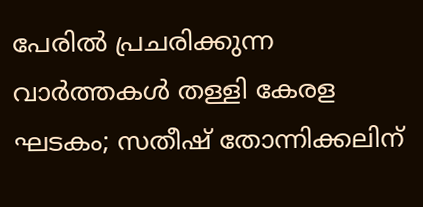പേരിൽ പ്രചരിക്കുന്ന വാർത്തകൾ തള്ളി കേരള ഘടകം; സതീഷ് തോന്നിക്കലിന്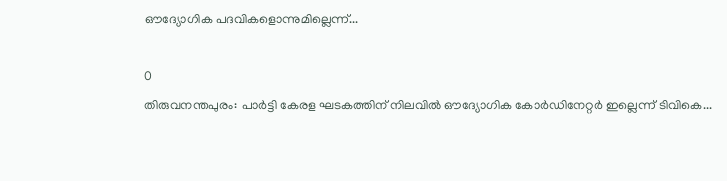ഔദ്യോഗിക പദവികളൊന്നുമില്ലെന്ന്...

0
തിരുവനന്തപുരം: പാർട്ടി കേരള ഘടകത്തിന് നിലവിൽ ഔദ്യോഗിക കോർഡിനേറ്റർ ഇല്ലെന്ന് ടിവികെ...